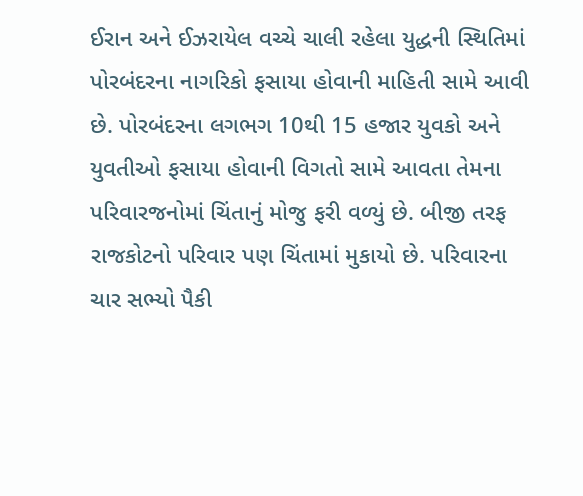ઈરાન અને ઈઝરાયેલ વચ્ચે ચાલી રહેલા યુદ્ધની સ્થિતિમાં પોરબંદરના નાગરિકો ફસાયા હોવાની માહિતી સામે આવી છે. પોરબંદરના લગભગ 10થી 15 હજાર યુવકો અને યુવતીઓ ફસાયા હોવાની વિગતો સામે આવતા તેમના પરિવારજનોમાં ચિંતાનું મોજુ ફરી વળ્યું છે. બીજી તરફ રાજકોટનો પરિવાર પણ ચિંતામાં મુકાયો છે. પરિવારના ચાર સભ્યો પૈકી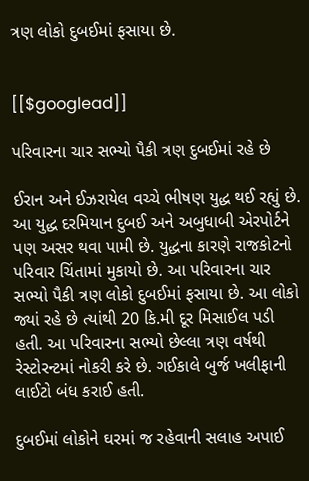ત્રણ લોકો દુબઈમાં ફસાયા છે.


[[$googlead]]

પરિવારના ચાર સભ્યો પૈકી ત્રણ દુબઈમાં રહે છે

ઈરાન અને ઈઝરાયેલ વચ્ચે ભીષણ યુદ્ધ થઈ રહ્યું છે. આ યુદ્ધ દરમિયાન દુબઈ અને અબુધાબી એરપોર્ટને પણ અસર થવા પામી છે. યુદ્ધના કારણે રાજકોટનો પરિવાર ચિંતામાં મુકાયો છે. આ પરિવારના ચાર સભ્યો પૈકી ત્રણ લોકો દુબઈમાં ફસાયા છે. આ લોકો જ્યાં રહે છે ત્યાંથી 20 કિ.મી દૂર મિસાઈલ પડી હતી. આ પરિવારના સભ્યો છેલ્લા ત્રણ વર્ષથી રેસ્ટોરન્ટમાં નોકરી કરે છે. ગઈકાલે બુર્જ ખલીફાની લાઈટો બંધ કરાઈ હતી.

દુબઈમાં લોકોને ઘરમાં જ રહેવાની સલાહ અપાઈ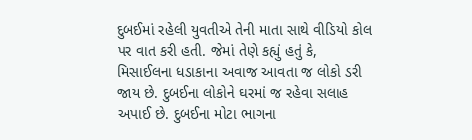દુબઈમાં રહેલી યુવતીએ તેની માતા સાથે વીડિયો કોલ પર વાત કરી હતી. જેમાં તેણે કહ્યું હતું કે, મિસાઈલના ધડાકાના અવાજ આવતા જ લોકો ડરી જાય છે. દુબઈના લોકોને ઘરમાં જ રહેવા સલાહ અપાઈ છે. દુબઈના મોટા ભાગના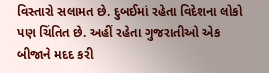વિસ્તારો સલામત છે. દુબઈમાં રહેતા વિદેશના લોકો પણ ચિંતિત છે. અહીં રહેતા ગુજરાતીઓ એક બીજાને મદદ કરી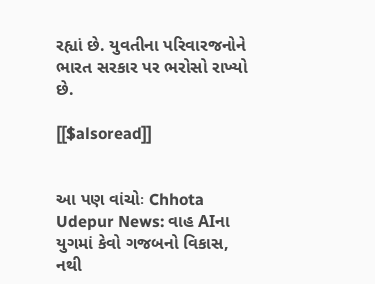રહ્યાં છે. યુવતીના પરિવારજનોને ભારત સરકાર પર ભરોસો રાખ્યો છે.

[[$alsoread]]


આ પણ વાંચોઃ Chhota Udepur News: વાહ AIના યુગમાં કેવો ગજબનો વિકાસ, નથી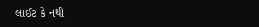લાઈટ કે નથી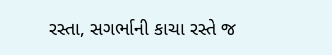રસ્તા, સગર્ભાની કાચા રસ્તે જ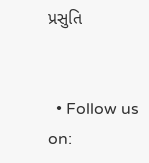પ્રસુતિ


  • Follow us on: